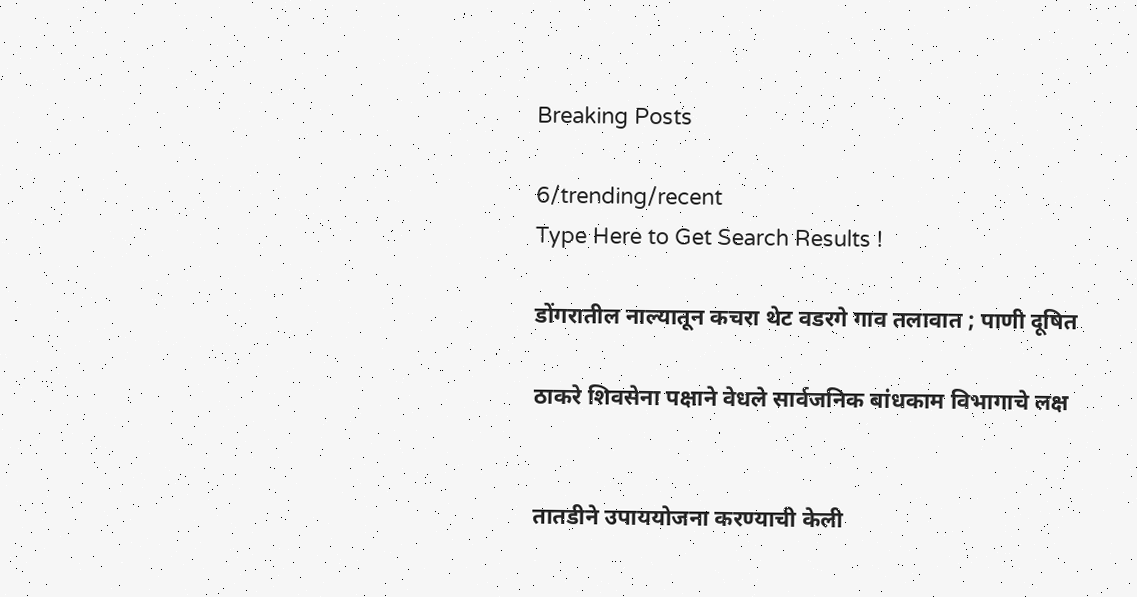Breaking Posts

6/trending/recent
Type Here to Get Search Results !

डोंगरातील नाल्यातून कचरा थेट वडरगे गाव तलावात ; पाणी दूषित

ठाकरे शिवसेना पक्षाने वेधले सार्वजनिक बांधकाम विभागाचे लक्ष


तातडीने उपाययोजना करण्याची केली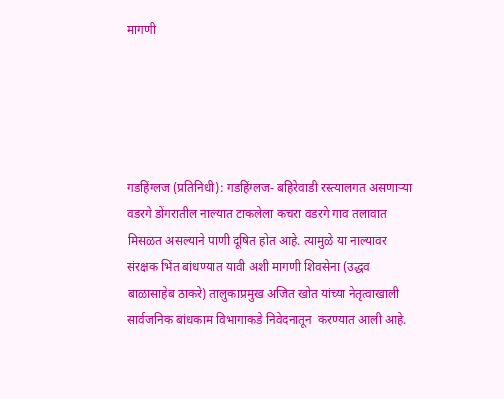मागणी





गडहिंग्लज (प्रतिनिधी): गडहिंग्लज- बहिरेवाडी रस्त्यालगत असणाऱ्या वडरगे डोंगरातील नाल्यात टाकलेला कचरा वडरगे गाव तलावात मिसळत असल्याने पाणी दूषित होत आहे. त्यामुळे या नाल्यावर संरक्षक भिंत बांधण्यात यावी अशी मागणी शिवसेना (उद्धव बाळासाहेब ठाकरे) तालुकाप्रमुख अजित खोत यांच्या नेतृत्वाखाली सार्वजनिक बांधकाम विभागाकडे निवेदनातून  करण्यात आली आहे.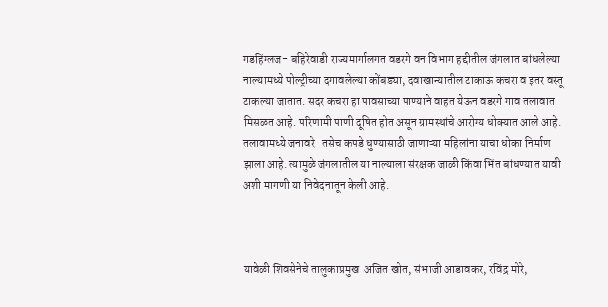गडहिंग्लज- बहिरेवाडी राज्यमार्गालगत वडरगे वन विभाग हद्दीतील जंगलात बांधलेल्या नाल्यामध्ये पोल्ट्रीच्या दगावलेल्या कोंबड्या, दवाखान्यातील टाकाऊ कचरा व इतर वस्तू टाकल्या जातात. सदर कचरा हा पावसाच्या पाण्याने वाहत येऊन वडरगे गाव तलावात मिसळत आहे. परिणामी पाणी दूषित होत असून ग्रामस्थांचे आरोग्य धोक्यात आले आहे. तलावामध्ये जनावरे   तसेच कपडे धुण्यासाठी जाणाऱ्या महिलांना याचा धोका निर्माण झाला आहे. त्यामुळे जंगलातील या नाल्याला संरक्षक जाळी किंवा भिंत बांधण्यात यावी अशी मागणी या निवेदनातून केली आहे.



यावेळी शिवसेनेचे तालुकाप्रमुख  अजित खोत, संभाजी आडावकर, रविंद्र मोरे,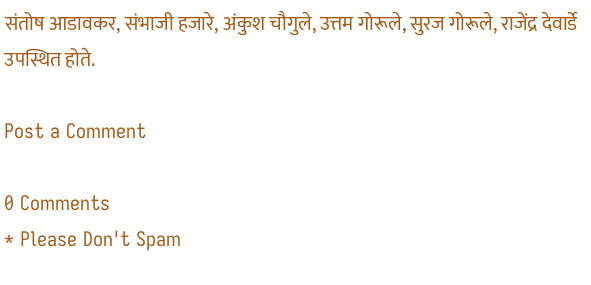संतोष आडावकर, संभाजी हजारे, अंकुश चौगुले, उत्तम गोरूले, सुरज गोरूले, राजेंद्र देवार्डे उपस्थित होते.

Post a Comment

0 Comments
* Please Don't Spam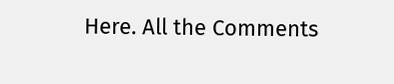Here. All the Comments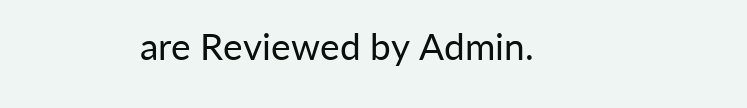are Reviewed by Admin.